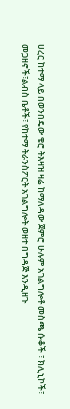ሀረር ከተማ ላይ በወንበዴው ቄሮ ትእዛዝ ዛሬ ከማለዳው ጀምሮ ሁሉም አገልግሎቶ መስጫ ሱቆች ፣ ክሊኒኮች፣ መጋዘኖች፣ልብስ ቤቶች፣ የከተማ ትራንስፖርት አገልግሎት ወዘተ በግዳጅ እንዲዘጉ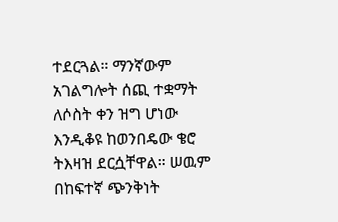ተደርጓል። ማንኛውም አገልግሎት ሰጪ ተቋማት ለሶስት ቀን ዝግ ሆነው እንዲቆዩ ከወንበዴው ቄሮ ትእዛዝ ደርሷቸዋል። ሠዉም በከፍተኛ ጭንቅነት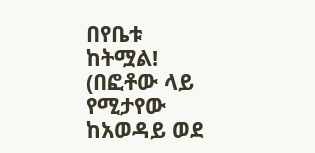በየቤቱ ከትሟል!
(በፎቶው ላይ የሚታየው ከአወዳይ ወደ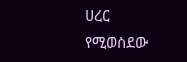ሀረር የሚወስደው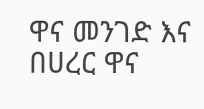ዋና መንገድ እና በሀረር ዋና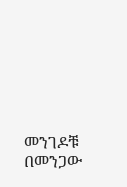መንገዶቹ በመንጋው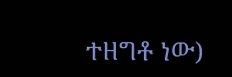ተዘግቶ ነው)